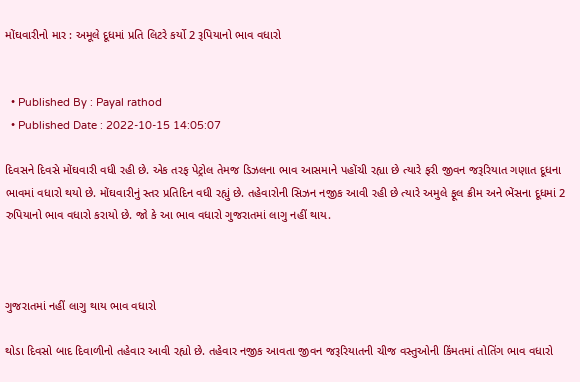મોંઘવારીનો માર : અમૂલે દૂધમાં પ્રતિ લિટરે કર્યો 2 રૂપિયાનો ભાવ વધારો


  • Published By : Payal rathod
  • Published Date : 2022-10-15 14:05:07

દિવસને દિવસે મોંઘવારી વધી રહી છે. એક તરફ પેટ્રોલ તેમજ ડિઝલના ભાવ આસમાને પહોંચી રહ્યા છે ત્યારે ફરી જીવન જરૂરિયાત ગણાત દૂધના ભાવમાં વધારો થયો છે. મોંઘવારીનું સ્તર પ્રતિદિન વધી રહ્યું છે. તહેવારોની સિઝન નજીક આવી રહી છે ત્યારે અમુલે ફૂલ ક્રીમ અને ભેંસના દૂધમાં 2 રુપિયાનો ભાવ વધારો કરાયો છે. જો કે આ ભાવ વધારો ગુજરાતમાં લાગુ નહીં થાય.



ગુજરાતમાં નહીં લાગુ થાય ભાવ વધારો

થોડા દિવસો બાદ દિવાળીનો તહેવાર આવી રહ્યો છે. તહેવાર નજીક આવતા જીવન જરૂરિયાતની ચીજ વસ્તુઓની કિંમતમાં તોતિંગ ભાવ વધારો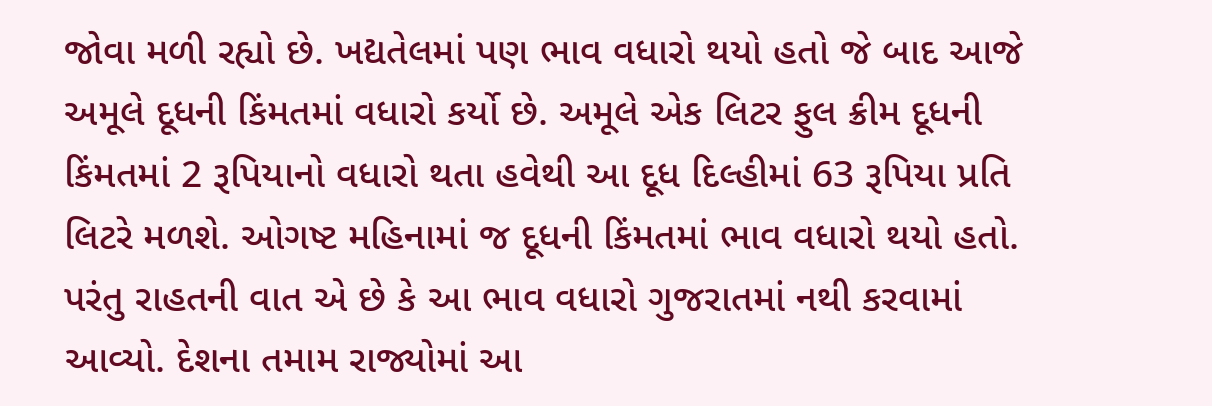જોવા મળી રહ્યો છે. ખદ્યતેલમાં પણ ભાવ વધારો થયો હતો જે બાદ આજે અમૂલે દૂધની કિંમતમાં વધારો કર્યો છે. અમૂલે એક લિટર ફુલ ક્રીમ દૂધની કિંમતમાં 2 રૂપિયાનો વધારો થતા હવેથી આ દૂધ દિલ્હીમાં 63 રૂપિયા પ્રતિ લિટરે મળશે. ઓગષ્ટ મહિનામાં જ દૂધની કિંમતમાં ભાવ વધારો થયો હતો. પરંતુ રાહતની વાત એ છે કે આ ભાવ વધારો ગુજરાતમાં નથી કરવામાં આવ્યો. દેશના તમામ રાજ્યોમાં આ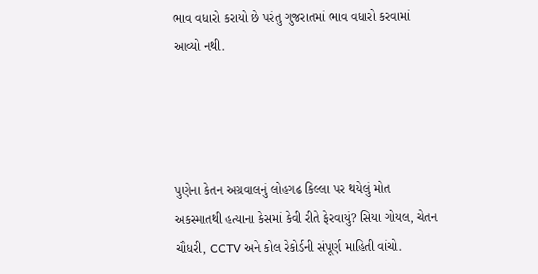ભાવ વધારો કરાયો છે પરંતુ ગુજરાતમાં ભાવ વધારો કરવામાં આવ્યો નથી.




પુણેના કેતન અગ્રવાલનું લોહગઢ કિલ્લા પર થયેલું મોત અકસ્માતથી હત્યાના કેસમાં કેવી રીતે ફેરવાયું? સિયા ગોયલ, ચેતન ચૌધરી, CCTV અને કોલ રેકોર્ડની સંપૂર્ણ માહિતી વાંચો.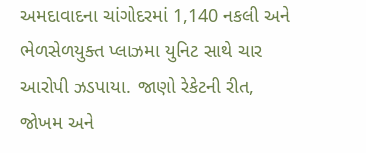અમદાવાદના ચાંગોદરમાં 1,140 નકલી અને ભેળસેળયુક્ત પ્લાઝમા યુનિટ સાથે ચાર આરોપી ઝડપાયા. જાણો રેકેટની રીત, જોખમ અને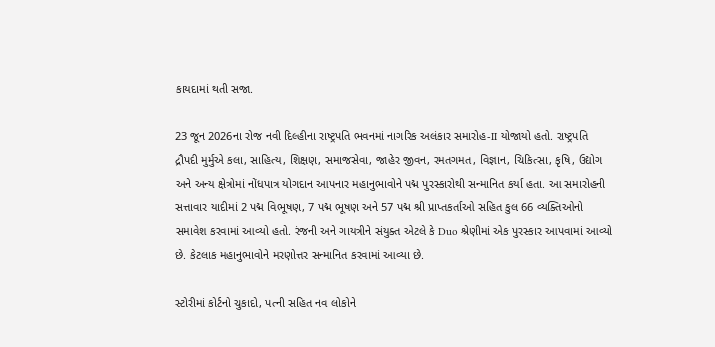કાયદામાં થતી સજા.

23 જૂન 2026ના રોજ નવી દિલ્હીના રાષ્ટ્રપતિ ભવનમાં નાગરિક અલંકાર સમારોહ-II યોજાયો હતો. રાષ્ટ્રપતિ દ્રૌપદી મુર્મુએ કલા, સાહિત્ય, શિક્ષણ, સમાજસેવા, જાહેર જીવન, રમતગમત, વિજ્ઞાન, ચિકિત્સા, કૃષિ, ઉદ્યોગ અને અન્ય ક્ષેત્રોમાં નોંધપાત્ર યોગદાન આપનાર મહાનુભાવોને પદ્મ પુરસ્કારોથી સન્માનિત કર્યા હતા. આ સમારોહની સત્તાવાર યાદીમાં 2 પદ્મ વિભૂષણ, 7 પદ્મ ભૂષણ અને 57 પદ્મ શ્રી પ્રાપ્તકર્તાઓ સહિત કુલ 66 વ્યક્તિઓનો સમાવેશ કરવામાં આવ્યો હતો. રંજની અને ગાયત્રીને સંયુક્ત એટલે કે Duo શ્રેણીમાં એક પુરસ્કાર આપવામાં આવ્યો છે. કેટલાક મહાનુભાવોને મરણોત્તર સન્માનિત કરવામાં આવ્યા છે.

સ્ટોરીમાં કોર્ટનો ચુકાદો, પત્ની સહિત નવ લોકોને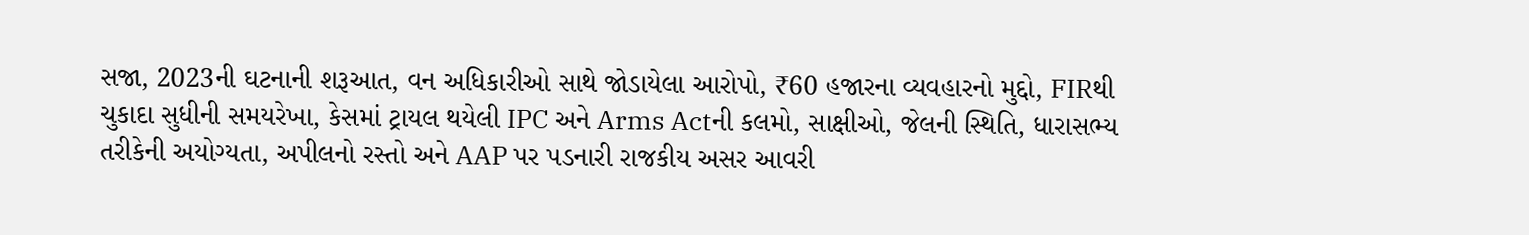સજા, 2023ની ઘટનાની શરૂઆત, વન અધિકારીઓ સાથે જોડાયેલા આરોપો, ₹60 હજારના વ્યવહારનો મુદ્દો, FIRથી ચુકાદા સુધીની સમયરેખા, કેસમાં ટ્રાયલ થયેલી IPC અને Arms Actની કલમો, સાક્ષીઓ, જેલની સ્થિતિ, ધારાસભ્ય તરીકેની અયોગ્યતા, અપીલનો રસ્તો અને AAP પર પડનારી રાજકીય અસર આવરી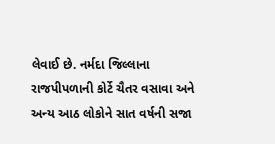લેવાઈ છે. નર્મદા જિલ્લાના રાજપીપળાની કોર્ટે ચૈતર વસાવા અને અન્ય આઠ લોકોને સાત વર્ષની સજા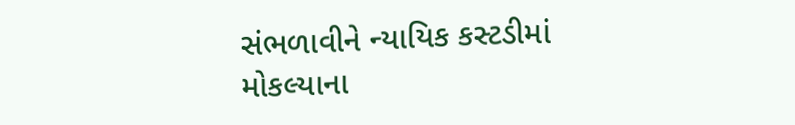સંભળાવીને ન્યાયિક કસ્ટડીમાં મોકલ્યાના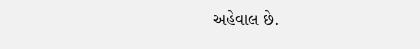અહેવાલ છે.